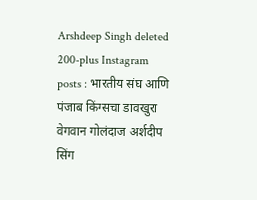Arshdeep Singh deleted 200-plus Instagram posts : भारतीय संघ आणि पंजाब किंग्सचा डावखुरा वेगवान गोलंदाज अर्शदीप सिंग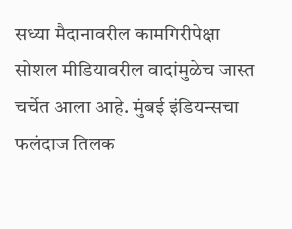सध्या मैदानावरील कामगिरीपेक्षा सोशल मीडियावरील वादांमुळेच जास्त चर्चेत आला आहे. मुंबई इंडियन्सचा फलंदाज तिलक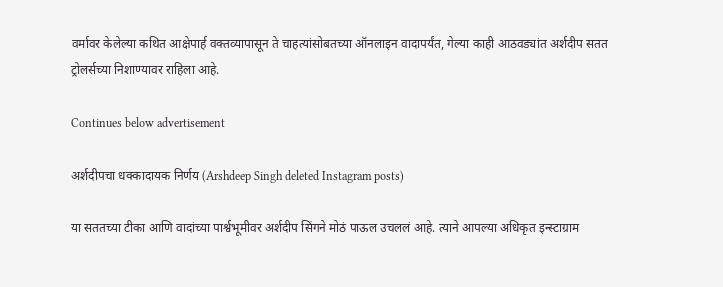वर्मावर केलेल्या कथित आक्षेपार्ह वक्तव्यापासून ते चाहत्यांसोबतच्या ऑनलाइन वादापर्यंत, गेल्या काही आठवड्यांत अर्शदीप सतत ट्रोलर्सच्या निशाण्यावर राहिला आहे.

Continues below advertisement

अर्शदीपचा धक्कादायक निर्णय (Arshdeep Singh deleted Instagram posts)

या सततच्या टीका आणि वादांच्या पार्श्वभूमीवर अर्शदीप सिंगने मोठं पाऊल उचललं आहे. त्याने आपल्या अधिकृत इन्स्टाग्राम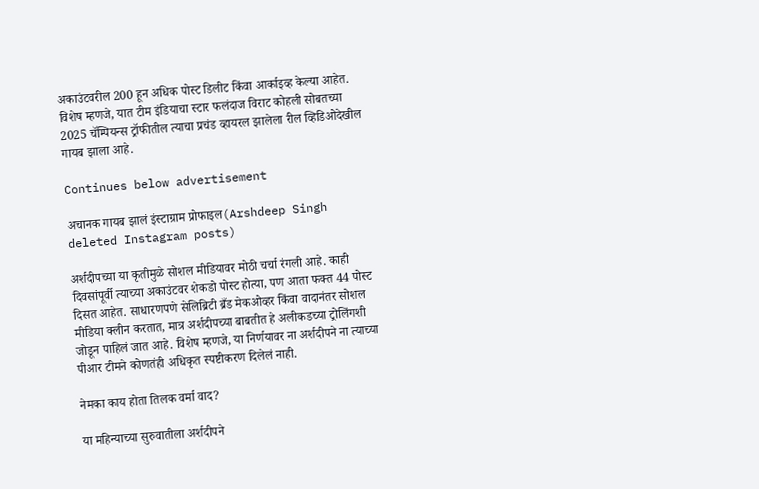अकाउंटवरील 200 हून अधिक पोस्ट डिलीट किंवा आर्काइव्ह केल्या आहेत. विशेष म्हणजे, यात टीम इंडियाचा स्टार फलंदाज विराट कोहली सोबतच्या 2025 चॅम्पियन्स ट्रॉफीतील त्याचा प्रचंड व्हायरल झालेला रील व्हिडिओदेखील गायब झाला आहे.

Continues below advertisement

अचानक गायब झालं इंस्टाग्राम प्रोफाइल(Arshdeep Singh deleted Instagram posts)

अर्शदीपच्या या कृतीमुळे सोशल मीडियावर मोठी चर्चा रंगली आहे. काही दिवसांपूर्वी त्याच्या अकाउंटवर शेकडो पोस्ट होत्या, पण आता फक्त 44 पोस्ट दिसत आहेत. साधारणपणे सेलिब्रिटी ब्रँड मेकओव्हर किंवा वादानंतर सोशल मीडिया क्लीन करतात, मात्र अर्शदीपच्या बाबतीत हे अलीकडच्या ट्रोलिंगशी जोडून पाहिलं जात आहे. विशेष म्हणजे, या निर्णयावर ना अर्शदीपने ना त्याच्या पीआर टीमने कोणतंही अधिकृत स्पष्टीकरण दिलेलं नाही.

नेमका काय होता तिलक वर्मा वाद?

या महिन्याच्या सुरुवातीला अर्शदीपने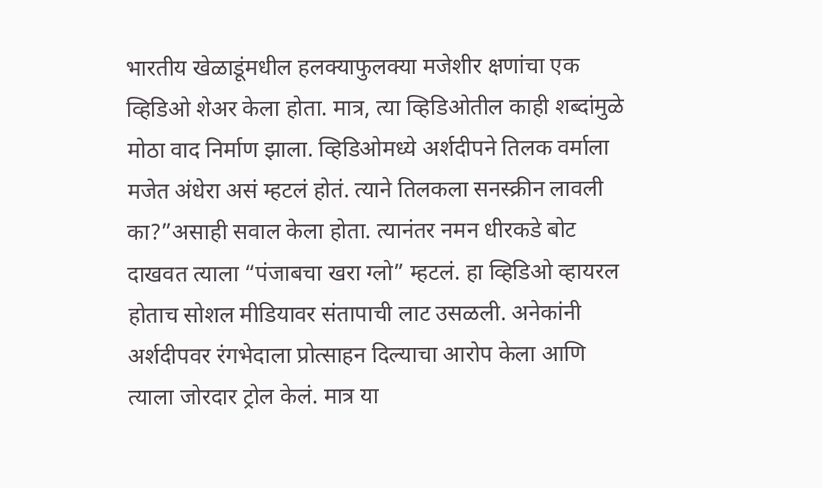भारतीय खेळाडूंमधील हलक्याफुलक्या मजेशीर क्षणांचा एक व्हिडिओ शेअर केला होता. मात्र, त्या व्हिडिओतील काही शब्दांमुळे मोठा वाद निर्माण झाला. व्हिडिओमध्ये अर्शदीपने तिलक वर्माला मजेत अंधेरा असं म्हटलं होतं. त्याने तिलकला सनस्क्रीन लावली का?”असाही सवाल केला होता. त्यानंतर नमन धीरकडे बोट दाखवत त्याला “पंजाबचा खरा ग्लो” म्हटलं. हा व्हिडिओ व्हायरल होताच सोशल मीडियावर संतापाची लाट उसळली. अनेकांनी अर्शदीपवर रंगभेदाला प्रोत्साहन दिल्याचा आरोप केला आणि त्याला जोरदार ट्रोल केलं. मात्र या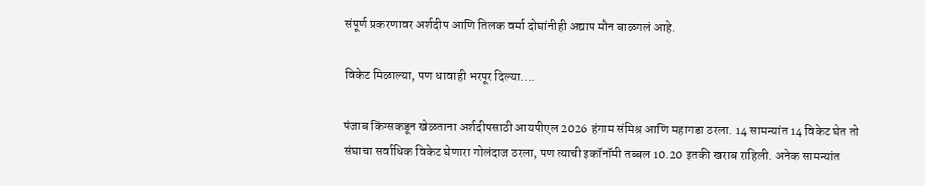संपूर्ण प्रकरणावर अर्शदीप आणि तिलक वर्मा दोघांनीही अद्याप मौन बाळगलं आहे.

विकेट मिळाल्या, पण धावाही भरपूर दिल्या....

पंजाब किंग्सकडून खेळताना अर्शदीपसाठी आयपीएल 2026 हंगाम संमिश्र आणि महागडा ठरला. 14 सामन्यांत 14 विकेट घेत तो संघाचा सर्वाधिक विकेट घेणारा गोलंदाज ठरला, पण त्याची इकॉनॉमी तब्बल 10.20 इतकी खराब राहिली. अनेक सामन्यांत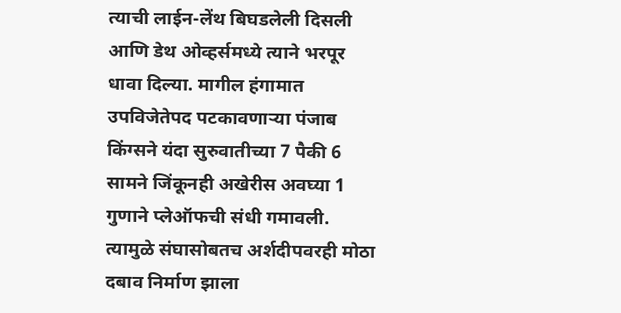त्याची लाईन-लेंथ बिघडलेली दिसली आणि डेथ ओव्हर्समध्ये त्याने भरपूर धावा दिल्या. मागील हंगामात उपविजेतेपद पटकावणाऱ्या पंजाब किंग्सने यंदा सुरुवातीच्या 7 पैकी 6 सामने जिंकूनही अखेरीस अवघ्या 1 गुणाने प्लेऑफची संधी गमावली. त्यामुळे संघासोबतच अर्शदीपवरही मोठा दबाव निर्माण झाला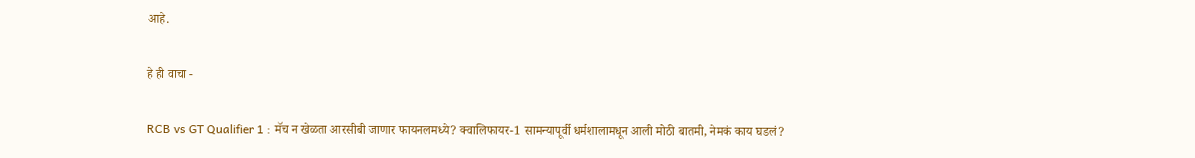आहे.

हे ही वाचा -

RCB vs GT Qualifier 1 : मॅच न खेळता आरसीबी जाणार फायनलमध्ये? क्वालिफायर-1 सामन्यापूर्वी धर्मशालामधून आली मोठी बातमी, नेमकं काय घडलं?